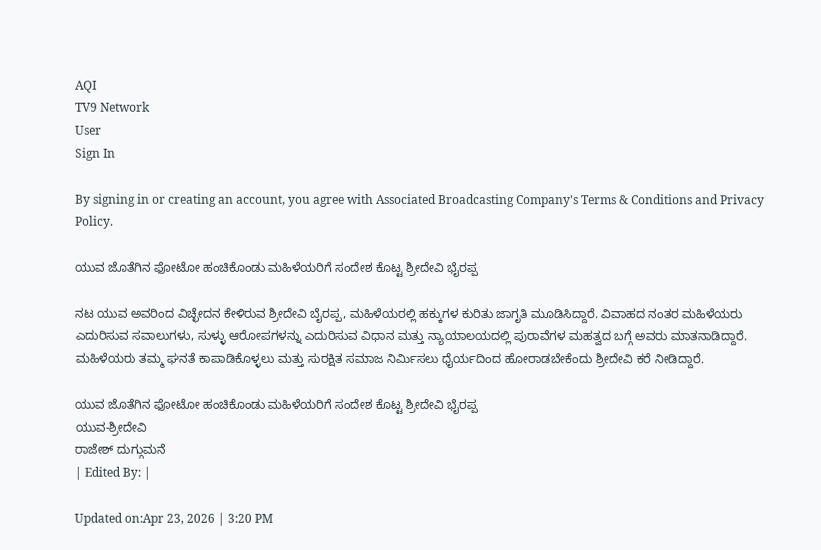AQI
TV9 Network
User
Sign In

By signing in or creating an account, you agree with Associated Broadcasting Company's Terms & Conditions and Privacy Policy.

ಯುವ ಜೊತೆಗಿನ ಫೋಟೋ ಹಂಚಿಕೊಂಡು ಮಹಿಳೆಯರಿಗೆ ಸಂದೇಶ ಕೊಟ್ಟ ಶ್ರೀದೇವಿ ಭೈರಪ್ಪ

ನಟ ಯುವ ಅವರಿಂದ ವಿಚ್ಛೇದನ ಕೇಳಿರುವ ಶ್ರೀದೇವಿ ಬೈರಪ್ಪ, ಮಹಿಳೆಯರಲ್ಲಿ ಹಕ್ಕುಗಳ ಕುರಿತು ಜಾಗೃತಿ ಮೂಡಿಸಿದ್ದಾರೆ. ವಿವಾಹದ ನಂತರ ಮಹಿಳೆಯರು ಎದುರಿಸುವ ಸವಾಲುಗಳು, ಸುಳ್ಳು ಆರೋಪಗಳನ್ನು ಎದುರಿಸುವ ವಿಧಾನ ಮತ್ತು ನ್ಯಾಯಾಲಯದಲ್ಲಿ ಪುರಾವೆಗಳ ಮಹತ್ವದ ಬಗ್ಗೆ ಅವರು ಮಾತನಾಡಿದ್ದಾರೆ. ಮಹಿಳೆಯರು ತಮ್ಮ ಘನತೆ ಕಾಪಾಡಿಕೊಳ್ಳಲು ಮತ್ತು ಸುರಕ್ಷಿತ ಸಮಾಜ ನಿರ್ಮಿಸಲು ಧೈರ್ಯದಿಂದ ಹೋರಾಡಬೇಕೆಂದು ಶ್ರೀದೇವಿ ಕರೆ ನೀಡಿದ್ದಾರೆ.

ಯುವ ಜೊತೆಗಿನ ಫೋಟೋ ಹಂಚಿಕೊಂಡು ಮಹಿಳೆಯರಿಗೆ ಸಂದೇಶ ಕೊಟ್ಟ ಶ್ರೀದೇವಿ ಭೈರಪ್ಪ
ಯುವ-ಶ್ರೀದೇವಿ
ರಾಜೇಶ್ ದುಗ್ಗುಮನೆ
| Edited By: |

Updated on:Apr 23, 2026 | 3:20 PM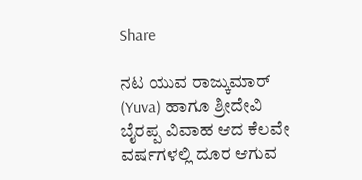Share

ನಟ ಯುವ ರಾಜ್ಕುಮಾರ್ (Yuva) ಹಾಗೂ ಶ್ರೀದೇವಿ ಬೈರಪ್ಪ ವಿವಾಹ ಆದ ಕೆಲವೇ ವರ್ಷಗಳಲ್ಲಿ ದೂರ ಆಗುವ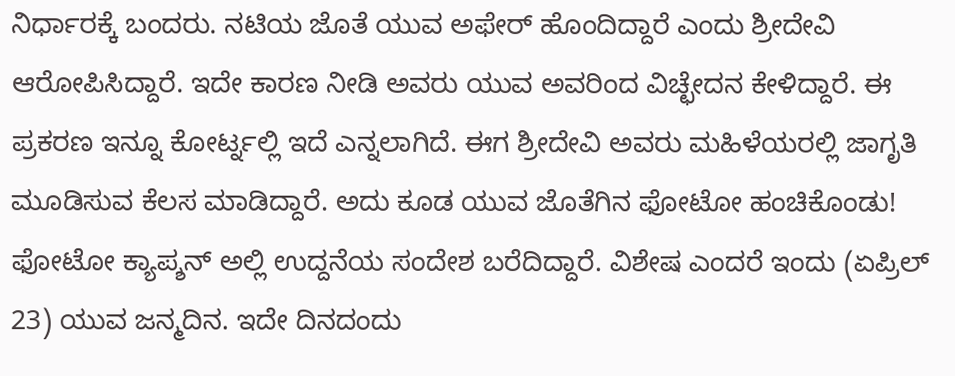ನಿರ್ಧಾರಕ್ಕೆ ಬಂದರು. ನಟಿಯ ಜೊತೆ ಯುವ ಅಫೇರ್ ಹೊಂದಿದ್ದಾರೆ ಎಂದು ಶ್ರೀದೇವಿ ಆರೋಪಿಸಿದ್ದಾರೆ. ಇದೇ ಕಾರಣ ನೀಡಿ ಅವರು ಯುವ ಅವರಿಂದ ವಿಚ್ಛೇದನ ಕೇಳಿದ್ದಾರೆ. ಈ ಪ್ರಕರಣ ಇನ್ನೂ ಕೋರ್ಟ್ನಲ್ಲಿ ಇದೆ ಎನ್ನಲಾಗಿದೆ. ಈಗ ಶ್ರೀದೇವಿ ಅವರು ಮಹಿಳೆಯರಲ್ಲಿ ಜಾಗೃತಿ ಮೂಡಿಸುವ ಕೆಲಸ ಮಾಡಿದ್ದಾರೆ. ಅದು ಕೂಡ ಯುವ ಜೊತೆಗಿನ ಫೋಟೋ ಹಂಚಿಕೊಂಡು! ಫೋಟೋ ಕ್ಯಾಪ್ಶನ್ ಅಲ್ಲಿ ಉದ್ದನೆಯ ಸಂದೇಶ ಬರೆದಿದ್ದಾರೆ. ವಿಶೇಷ ಎಂದರೆ ಇಂದು (ಏಪ್ರಿಲ್ 23) ಯುವ ಜನ್ಮದಿನ. ಇದೇ ದಿನದಂದು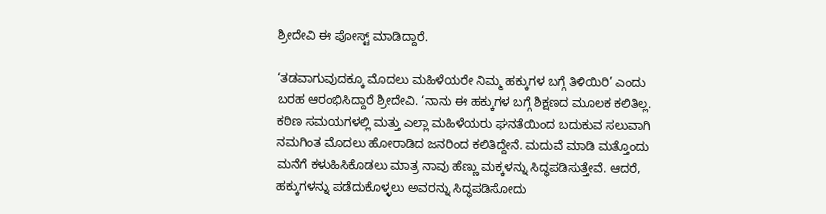ಶ್ರೀದೇವಿ ಈ ಪೋಸ್ಟ್ ಮಾಡಿದ್ದಾರೆ.

‘ತಡವಾಗುವುದಕ್ಕೂ ಮೊದಲು ಮಹಿಳೆಯರೇ ನಿಮ್ಮ ಹಕ್ಕುಗಳ ಬಗ್ಗೆ ತಿಳಿಯಿರಿ’ ಎಂದು ಬರಹ ಆರಂಭಿಸಿದ್ದಾರೆ ಶ್ರೀದೇವಿ. ‘ನಾನು ಈ ಹಕ್ಕುಗಳ ಬಗ್ಗೆ ಶಿಕ್ಷಣದ ಮೂಲಕ ಕಲಿತಿಲ್ಲ. ಕಠಿಣ ಸಮಯಗಳಲ್ಲಿ ಮತ್ತು ಎಲ್ಲಾ ಮಹಿಳೆಯರು ಘನತೆಯಿಂದ ಬದುಕುವ ಸಲುವಾಗಿ ನಮಗಿಂತ ಮೊದಲು ಹೋರಾಡಿದ ಜನರಿಂದ ಕಲಿತಿದ್ದೇನೆ. ಮದುವೆ ಮಾಡಿ ಮತ್ತೊಂದು ಮನೆಗೆ ಕಳುಹಿಸಿಕೊಡಲು ಮಾತ್ರ ನಾವು ಹೆಣ್ಣು ಮಕ್ಕಳನ್ನು ಸಿದ್ಧಪಡಿಸುತ್ತೇವೆ. ಆದರೆ, ಹಕ್ಕುಗಳನ್ನು ಪಡೆದುಕೊಳ್ಳಲು ಅವರನ್ನು ಸಿದ್ಧಪಡಿಸೋದು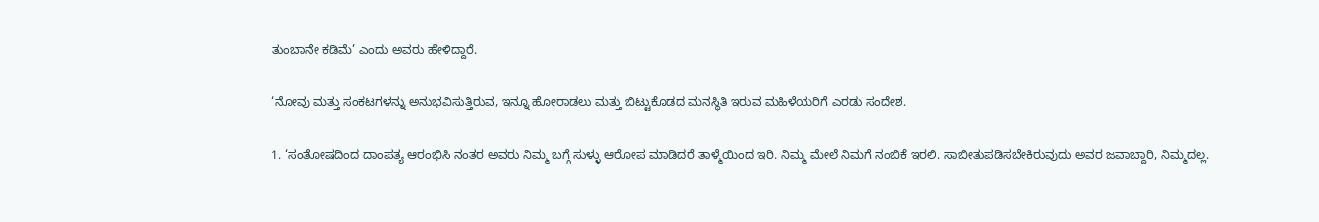ತುಂಬಾನೇ ಕಡಿಮೆ’ ಎಂದು ಅವರು ಹೇಳಿದ್ದಾರೆ.

‘ನೋವು ಮತ್ತು ಸಂಕಟಗಳನ್ನು ಅನುಭವಿಸುತ್ತಿರುವ, ಇನ್ನೂ ಹೋರಾಡಲು ಮತ್ತು ಬಿಟ್ಟುಕೊಡದ ಮನಸ್ಥಿತಿ ಇರುವ ಮಹಿಳೆಯರಿಗೆ ಎರಡು ಸಂದೇಶ.

1. ‘ಸಂತೋಷದಿಂದ ದಾಂಪತ್ಯ ಆರಂಭಿಸಿ ನಂತರ ಅವರು ನಿಮ್ಮ ಬಗ್ಗೆ ಸುಳ್ಳು ಆರೋಪ ಮಾಡಿದರೆ ತಾಳ್ಮೆಯಿಂದ ಇರಿ. ನಿಮ್ಮ ಮೇಲೆ ನಿಮಗೆ ನಂಬಿಕೆ ಇರಲಿ. ಸಾಬೀತುಪಡಿಸಬೇಕಿರುವುದು ಅವರ ಜವಾಬ್ದಾರಿ, ನಿಮ್ಮದಲ್ಲ.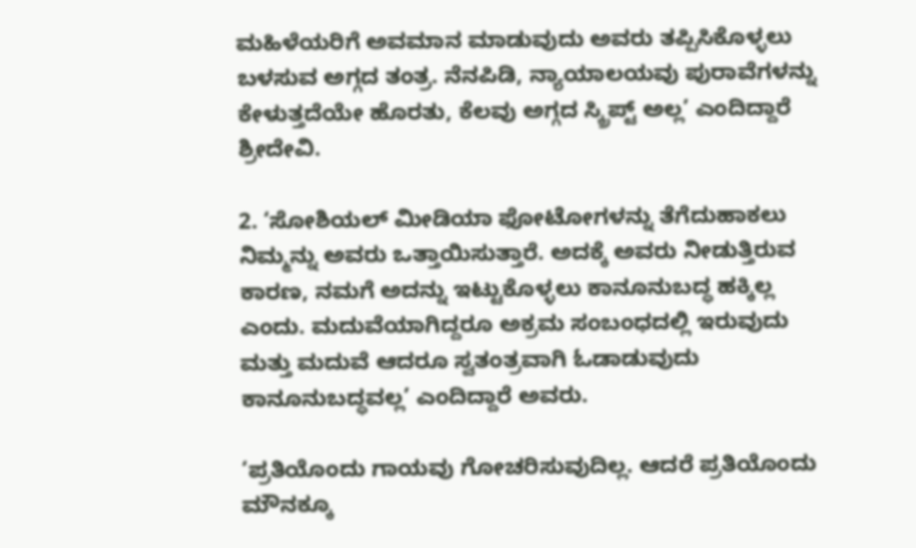ಮಹಿಳೆಯರಿಗೆ ಅವಮಾನ ಮಾಡುವುದು ಅವರು ತಪ್ಪಿಸಿಕೊಳ್ಳಲು ಬಳಸುವ ಅಗ್ಗದ ತಂತ್ರ. ನೆನಪಿಡಿ, ನ್ಯಾಯಾಲಯವು ಪುರಾವೆಗಳನ್ನು ಕೇಳುತ್ತದೆಯೇ ಹೊರತು, ಕೆಲವು ಅಗ್ಗದ ಸ್ಕ್ರಿಪ್ಟ್ ಅಲ್ಲ’ ಎಂದಿದ್ದಾರೆ ಶ್ರೀದೇವಿ.

2. ‘ಸೋಶಿಯಲ್ ಮೀಡಿಯಾ ಫೋಟೋಗಳನ್ನು ತೆಗೆದುಹಾಕಲು ನಿಮ್ಮನ್ನು ಅವರು ಒತ್ತಾಯಿಸುತ್ತಾರೆ. ಅದಕ್ಕೆ ಅವರು ನೀಡುತ್ತಿರುವ ಕಾರಣ, ನಮಗೆ ಅದನ್ನು ಇಟ್ಟುಕೊಳ್ಳಲು ಕಾನೂನುಬದ್ಧ ಹಕ್ಕಿಲ್ಲ ಎಂದು. ಮದುವೆಯಾಗಿದ್ದರೂ ಅಕ್ರಮ ಸಂಬಂಧದಲ್ಲಿ ಇರುವುದು ಮತ್ತು ಮದುವೆ ಆದರೂ ಸ್ವತಂತ್ರವಾಗಿ ಓಡಾಡುವುದು ಕಾನೂನುಬದ್ಧವಲ್ಲ’ ಎಂದಿದ್ದಾರೆ ಅವರು.

‘ಪ್ರತಿಯೊಂದು ಗಾಯವು ಗೋಚರಿಸುವುದಿಲ್ಲ. ಆದರೆ ಪ್ರತಿಯೊಂದು ಮೌನಕ್ಕೂ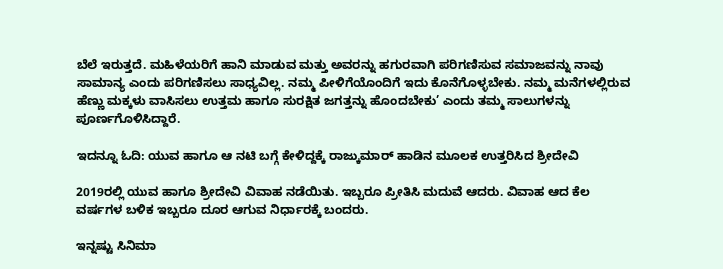ಬೆಲೆ ಇರುತ್ತದೆ. ಮಹಿಳೆಯರಿಗೆ ಹಾನಿ ಮಾಡುವ ಮತ್ತು ಅವರನ್ನು ಹಗುರವಾಗಿ ಪರಿಗಣಿಸುವ ಸಮಾಜವನ್ನು ನಾವು ಸಾಮಾನ್ಯ ಎಂದು ಪರಿಗಣಿಸಲು ಸಾಧ್ಯವಿಲ್ಲ. ನಮ್ಮ ಪೀಳಿಗೆಯೊಂದಿಗೆ ಇದು ಕೊನೆಗೊಳ್ಳಬೇಕು. ನಮ್ಮ ಮನೆಗಳಲ್ಲಿರುವ ಹೆಣ್ಣು ಮಕ್ಕಳು ವಾಸಿಸಲು ಉತ್ತಮ ಹಾಗೂ ಸುರಕ್ಷಿತ ಜಗತ್ತನ್ನು ಹೊಂದಬೇಕು’ ಎಂದು ತಮ್ಮ ಸಾಲುಗಳನ್ನು ಪೂರ್ಣಗೊಳಿಸಿದ್ದಾರೆ.

ಇದನ್ನೂ ಓದಿ: ಯುವ ಹಾಗೂ ಆ ನಟಿ ಬಗ್ಗೆ ಕೇಳಿದ್ದಕ್ಕೆ ರಾಜ್ಕುಮಾರ್ ಹಾಡಿನ ಮೂಲಕ ಉತ್ತರಿಸಿದ ಶ್ರೀದೇವಿ

2019ರಲ್ಲಿ ಯುವ ಹಾಗೂ ಶ್ರೀದೇವಿ ವಿವಾಹ ನಡೆಯಿತು. ಇಬ್ಬರೂ ಪ್ರೀತಿಸಿ ಮದುವೆ ಆದರು. ವಿವಾಹ ಆದ ಕೆಲ ವರ್ಷಗಳ ಬಳಿಕ ಇಬ್ಬರೂ ದೂರ ಆಗುವ ನಿರ್ಧಾರಕ್ಕೆ ಬಂದರು.

ಇನ್ನಷ್ಟು ಸಿನಿಮಾ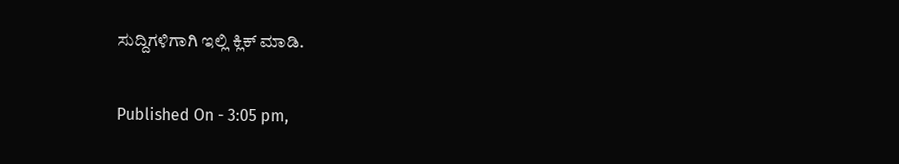ಸುದ್ದಿಗಳಿಗಾಗಿ ಇಲ್ಲಿ ಕ್ಲಿಕ್ ಮಾಡಿ.

Published On - 3:05 pm,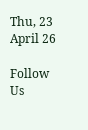Thu, 23 April 26

Follow Us